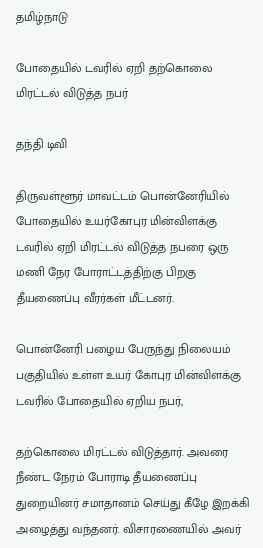தமிழ்நாடு

போதையில் டவரில் ஏறி தற்கொலை மிரட்டல் விடுத்த நபர்

தந்தி டிவி

திருவள்ளூர் மாவட்டம் பொன்னேரியில் போதையில் உயர்கோபுர மின்விளக்கு டவரில் ஏறி மிரட்டல் விடுத்த நபரை ஒரு மணி நேர போராட்டத்திற்கு பிறகு தீயணைப்பு வீரர்கள் மீட்டனர்.

பொன்னேரி பழைய பேருந்து நிலையம் பகுதியில் உள்ள உயர் கோபுர மின்விளக்கு டவரில் போதையில் ஏறிய நபர்,

தற்கொலை மிரட்டல் விடுத்தார். அவரை நீண்ட நேரம் போராடி தீயணைப்பு துறையினர் சமாதானம் செய்து கீழே இறக்கி அழைத்து வந்தனர். விசாரணையில் அவர்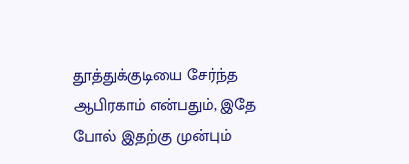தூத்துக்குடியை சேர்ந்த ஆபிரகாம் என்பதும், இதே போல் இதற்கு முன்பும்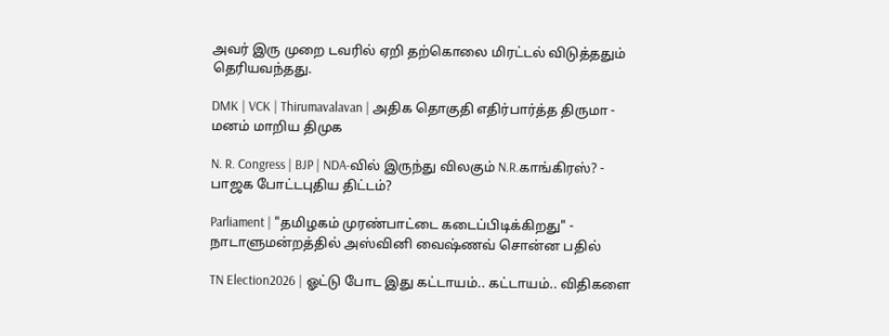அவர் இரு முறை டவரில் ஏறி தற்கொலை மிரட்டல் விடுத்ததும் தெரியவந்தது.

DMK | VCK | Thirumavalavan | அதிக தொகுதி எதிர்பார்த்த திருமா - மனம் மாறிய திமுக

N. R. Congress | BJP | NDA-வில் இருந்து விலகும் N.R.காங்கிரஸ்? - பாஜக போட்டபுதிய திட்டம்?

Parliament | "தமிழகம் முரண்பாட்டை கடைப்பிடிக்கிறது" - நாடாளுமன்றத்தில் அஸ்வினி வைஷ்ணவ் சொன்ன பதில்

TN Election2026 | ஓட்டு போட இது கட்டாயம்.. கட்டாயம்.. விதிகளை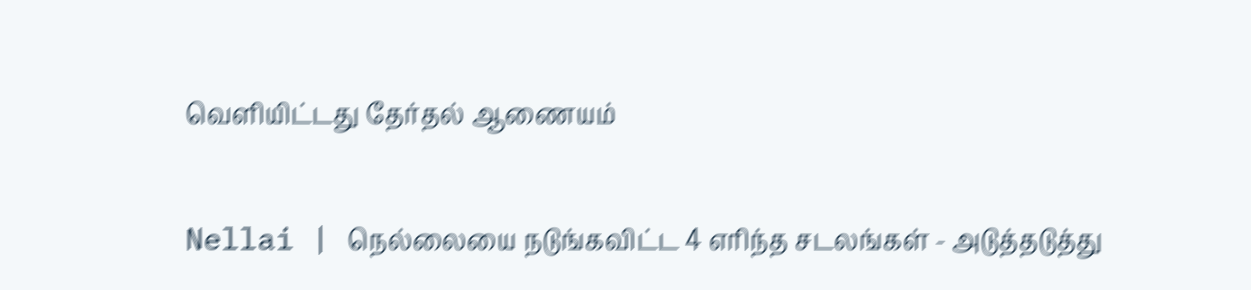வெளியிட்டது தேர்தல் ஆணையம்

Nellai | நெல்லையை நடுங்கவிட்ட 4 எரிந்த சடலங்கள் - அடுத்தடுத்து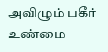அவிழும் பகீர் உண்மை